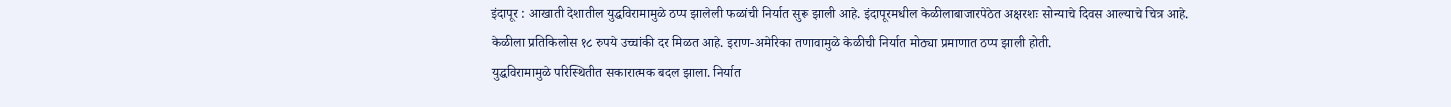इंदापूर : आखाती देशातील युद्धविरामामुळे ठप्प झालेली फळांची निर्यात सुरू झाली आहे. इंदापूरमधील केळीलाबाजारपेठेत अक्षरशः सोन्याचे दिवस आल्याचे चित्र आहे.
केळीला प्रतिकिलोस १८ रुपये उच्चांकी दर मिळत आहे. इराण-अमेरिका तणावामुळे केळीची निर्यात मोठ्या प्रमाणात ठप्प झाली होती.
युद्धविरामामुळे परिस्थितीत सकारात्मक बदल झाला. निर्यात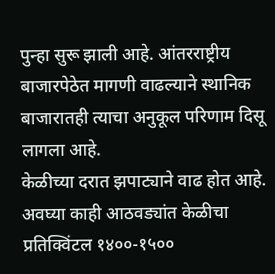पुन्हा सुरू झाली आहे. आंतरराष्ट्रीय बाजारपेठेत मागणी वाढल्याने स्थानिक बाजारातही त्याचा अनुकूल परिणाम दिसू लागला आहे.
केळीच्या दरात झपाट्याने वाढ होत आहे. अवघ्या काही आठवड्यांत केळीचा प्रतिक्विंटल १४००-१५००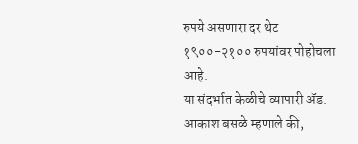रुपये असणारा दर थेट १९००-२१०० रुपयांवर पोहोचला आहे.
या संदर्भात केळीचे व्यापारी ॲड. आकाश बसळे म्हणाले की,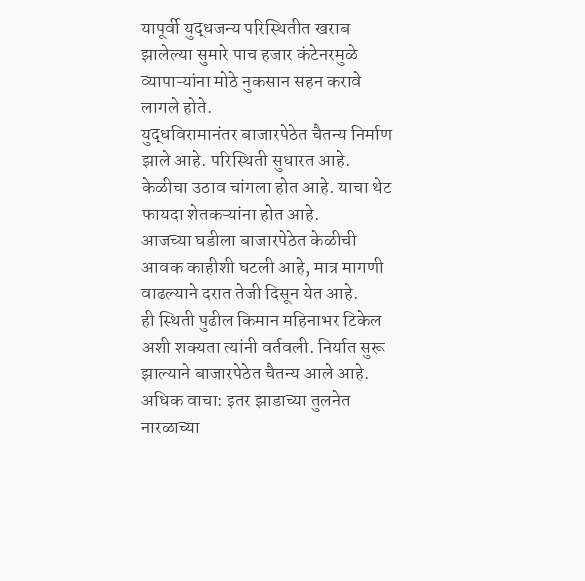यापूर्वी युद्धजन्य परिस्थितीत खराब झालेल्या सुमारे पाच हजार कंटेनरमुळे व्यापाऱ्यांना मोठे नुकसान सहन करावे लागले होते.
युद्धविरामानंतर बाजारपेठेत चैतन्य निर्माण झाले आहे. परिस्थिती सुधारत आहे. केळीचा उठाव चांगला होत आहे. याचा थेट फायदा शेतकऱ्यांना होत आहे.
आजच्या घडीला बाजारपेठेत केळीची आवक काहीशी घटली आहे, मात्र मागणी वाढल्याने दरात तेजी दिसून येत आहे.
ही स्थिती पुढील किमान महिनाभर टिकेल अशी शक्यता त्यांनी वर्तवली. निर्यात सुरू झाल्याने बाजारपेठेत चैतन्य आले आहे.
अधिक वाचा: इतर झाडाच्या तुलनेत नारळाच्या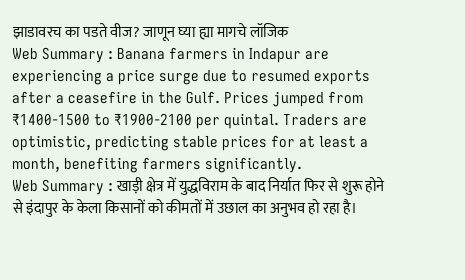झाडावरच का पडते वीज? जाणून घ्या ह्या मागचे लॉजिक
Web Summary : Banana farmers in Indapur are experiencing a price surge due to resumed exports after a ceasefire in the Gulf. Prices jumped from ₹1400-1500 to ₹1900-2100 per quintal. Traders are optimistic, predicting stable prices for at least a month, benefiting farmers significantly.
Web Summary : खाड़ी क्षेत्र में युद्धविराम के बाद निर्यात फिर से शुरू होने से इंदापुर के केला किसानों को कीमतों में उछाल का अनुभव हो रहा है।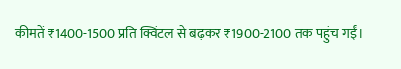कीमतें ₹1400-1500 प्रति क्विंटल से बढ़कर ₹1900-2100 तक पहुंच गईं।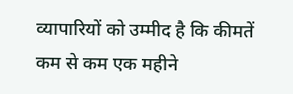व्यापारियों को उम्मीद है कि कीमतें कम से कम एक महीने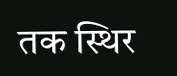तक स्थिर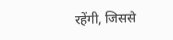रहेंगी, जिससे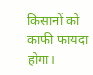किसानों को काफी फायदा होगा।